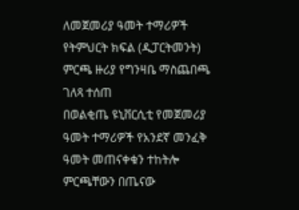ለመጀመሪያ ዓመት ተማሪዎች የትምህርት ክፍል (ዲፓርትመንት) ምርጫ ዙሪያ የግንዛቤ ማስጨበጫ ገለጻ ተሰጠ
በወልቂጤ ዩኒቨርሲቲ የመጀመሪያ ዓመት ተማሪዎች የአንደኛ መንፈቅ ዓመት መጠናቀቁን ተከትሎ ምርጫቸውን በጤናው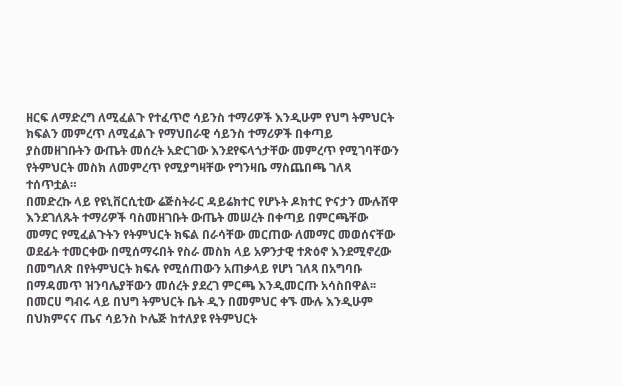ዘርፍ ለማድረግ ለሚፈልጉ የተፈጥሮ ሳይንስ ተማሪዎች እንዲሁም የህግ ትምህርት ክፍልን መምረጥ ለሚፈልጉ የማህበራዊ ሳይንስ ተማሪዎች በቀጣይ ያስመዘገቡትን ውጤት መሰረት አድርገው እንደየፍላጎታቸው መምረጥ የሚገባቸውን የትምህርት መስክ ለመምረጥ የሚያግዛቸው የግንዛቤ ማስጨበጫ ገለጻ ተሰጥቷል።
በመድረኩ ላይ የዩኒቨርሲቲው ሬጅስትራር ዳይሬክተር የሆኑት ዶክተር ዮናታን ሙሉሸዋ እንደገለጹት ተማሪዎች ባስመዘገቡት ውጤት መሠረት በቀጣይ በምርጫቸው መማር የሚፈልጉትን የትምህርት ክፍል በራሳቸው መርጠው ለመማር መወሰናቸው ወደፊት ተመርቀው በሚሰማሩበት የስራ መስክ ላይ አዎንታዊ ተጽዕኖ እንደሚኖረው በመግለጽ በየትምህርት ክፍሉ የሚሰጠውን አጠቃላይ የሆነ ገለጻ በአግባቡ በማዳመጥ ዝንባሌያቸውን መሰረት ያደረገ ምርጫ እንዲመርጡ አሳስበዋል፡፡
በመርሀ ግብሩ ላይ በህግ ትምህርት ቤት ዲን በመምህር ቀኙ ሙሉ እንዲሁም በህክምናና ጤና ሳይንስ ኮሌጅ ከተለያዩ የትምህርት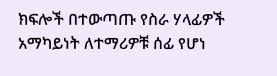ክፍሎች በተውጣጡ የስራ ሃላፊዎች አማካይነት ለተማሪዎቹ ሰፊ የሆነ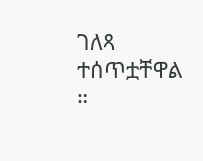ገለጻ ተሰጥቷቸዋል ።